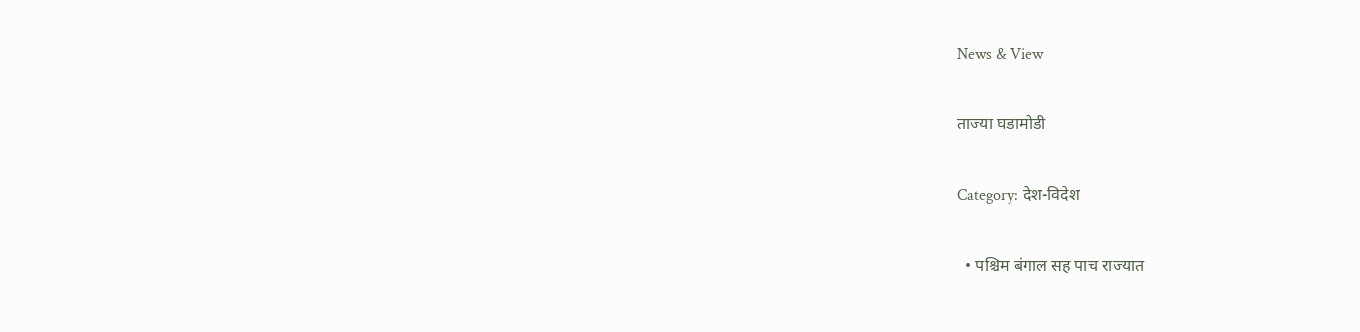News & View

ताज्या घडामोडी

Category: देश-विदेश

  • पश्चिम बंगाल सह पाच राज्यात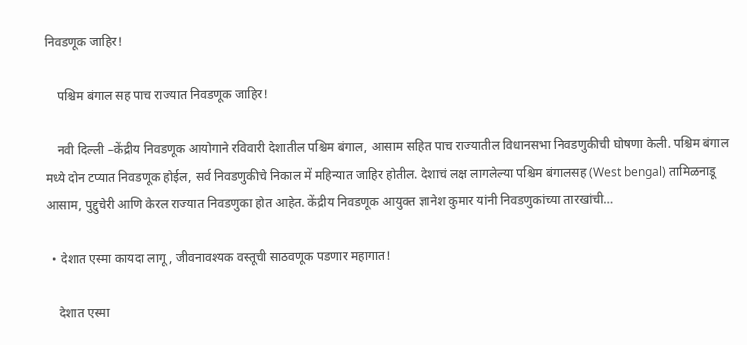निवडणूक जाहिर!

    पश्चिम बंगाल सह पाच राज्यात निवडणूक जाहिर!

    नवी दिल्ली –केंद्रीय निवडणूक आयोगाने रविवारी देशातील पश्चिम बंगाल, आसाम सहित पाच राज्यातील विधानसभा निवडणुकीची घोषणा केली. पश्चिम बंगाल मध्ये दोन टप्यात निवडणूक होईल, सर्व निवडणुकीचे निकाल में महिन्यात जाहिर होतील. देशाचं लक्ष लागलेल्या पश्चिम बंगालसह (West bengal) तामिळनाडू आसाम, पुद्दुचेरी आणि केरल राज्यात निवडणुका होत आहेत. केंद्रीय निवडणूक आयुक्त ज्ञानेश कुमार यांनी निवडणुकांच्या तारखांची…

  • देशात एस्मा कायदा लागू, जीवनावश्यक वस्तूची साठवणूक पडणार महागात!

    देशात एस्मा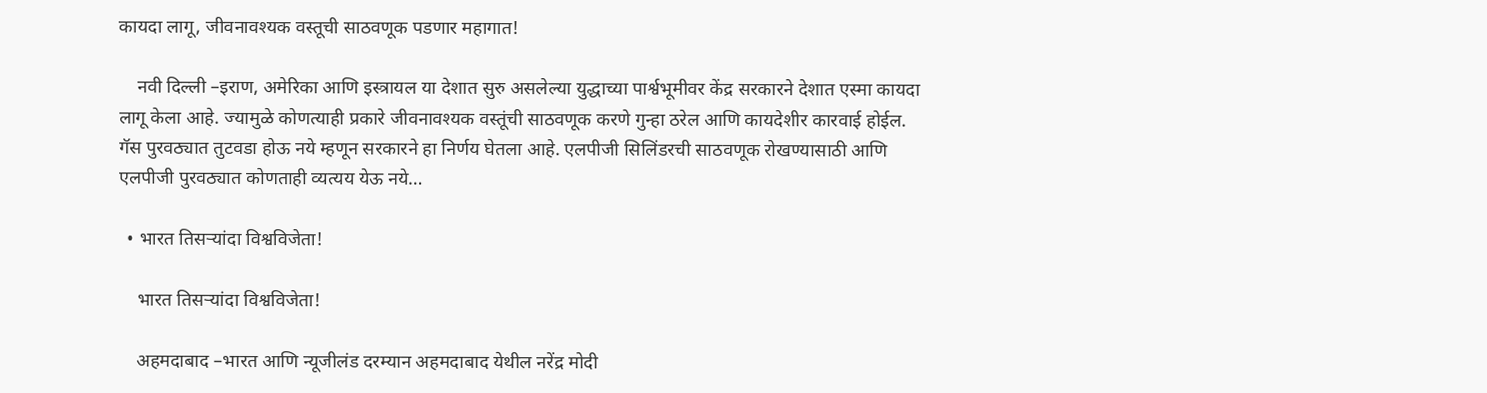कायदा लागू, जीवनावश्यक वस्तूची साठवणूक पडणार महागात!

    नवी दिल्ली –इराण, अमेरिका आणि इस्त्रायल या देशात सुरु असलेल्या युद्धाच्या पार्श्वभूमीवर केंद्र सरकारने देशात एस्मा कायदा लागू केला आहे. ज्यामुळे कोणत्याही प्रकारे जीवनावश्यक वस्तूंची साठवणूक करणे गुन्हा ठरेल आणि कायदेशीर कारवाई होईल. गॅस पुरवठ्यात तुटवडा होऊ नये म्हणून सरकारने हा निर्णय घेतला आहे. एलपीजी सिलिंडरची साठवणूक रोखण्यासाठी आणि एलपीजी पुरवठ्यात कोणताही व्यत्यय येऊ नये…

  • भारत तिसऱ्यांदा विश्वविजेता!

    भारत तिसऱ्यांदा विश्वविजेता!

    अहमदाबाद –भारत आणि न्यूजीलंड दरम्यान अहमदाबाद येथील नरेंद्र मोदी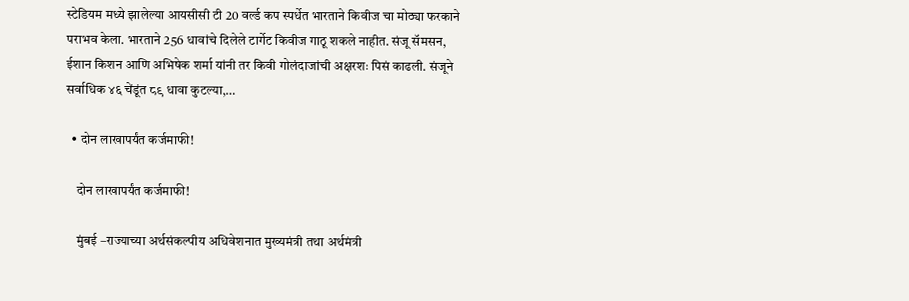स्टेडियम मध्ये झालेल्या आयसीसी टी 20 वर्ल्ड कप स्पर्धेत भारताने किवीज चा मोठ्या फरकाने पराभव केला. भारताने 256 धावांचे दिलेले टार्गेट किवीज गाठू शकले नाहीत. संजू सॅमसन, ईशान किशन आणि अभिषेक शर्मा यांनी तर किवी गोलंदाजांची अक्षरशः पिसं काढली. संजूने सर्वाधिक ४६ चेंडूंत ८९ धावा कुटल्या,…

  • दोन लाखापर्यंत कर्जमाफी!

    दोन लाखापर्यंत कर्जमाफी!

    मुंबई –राज्याच्या अर्थसंकल्पीय अधिवेशनात मुख्यमंत्री तथा अर्थमंत्री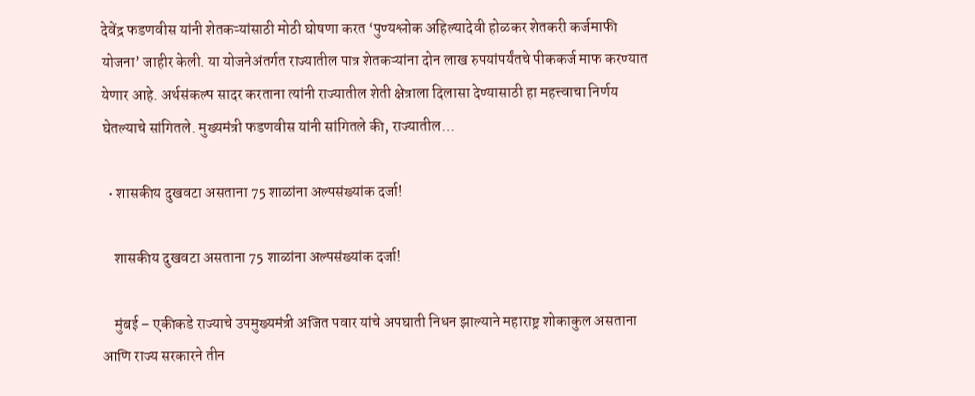देवेंद्र फडणवीस यांनी शेतकऱ्यांसाठी मोठी घोषणा करत ‘पुण्यश्लोक अहिल्यादेवी होळकर शेतकरी कर्जमाफी योजना’ जाहीर केली. या योजनेअंतर्गत राज्यातील पात्र शेतकऱ्यांना दोन लाख रुपयांपर्यंतचे पीककर्ज माफ करण्यात येणार आहे. अर्थसंकल्प सादर करताना त्यांनी राज्यातील शेती क्षेत्राला दिलासा देण्यासाठी हा महत्त्वाचा निर्णय घेतल्याचे सांगितले. मुख्यमंत्री फडणवीस यांनी सांगितले की, राज्यातील…

  • शासकीय दुखवटा असताना 75 शाळांना अल्पसंख्यांक दर्जा!

    शासकीय दुखवटा असताना 75 शाळांना अल्पसंख्यांक दर्जा!

    मुंबई – एकीकडे राज्याचे उपमुख्यमंत्री अजित पवार यांचे अपघाती निधन झाल्याने महाराष्ट्र शोकाकुल असताना आणि राज्य सरकारने तीन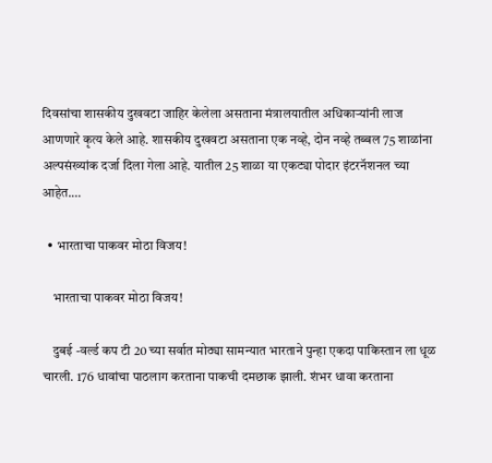दिवसांचा शासकीय दुखवटा जाहिर केलेला असताना मंत्रालयातील अधिकाऱ्यांनी लाज आणणारे कृत्य केले आहे. शासकीय दुखवटा असताना एक नव्हे, दोन नव्हे तब्बल 75 शाळांना अल्पसंख्यांक दर्जा दिला गेला आहे. यातील 25 शाळा या एकट्या पोदार इंटरनॅशनल च्या आहेत.…

  • भारताचा पाकवर मोठा विजय!

    भारताचा पाकवर मोठा विजय!

    दुबई -वर्ल्ड कप टी 20 च्या सर्वात मोठ्या सामन्यात भारताने पुन्हा एकदा पाकिस्तान ला धूळ चारली. 176 धावांचा पाठलाग करताना पाकची दमछाक झाली. शंभर धावा करताना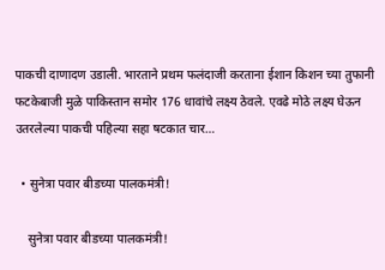पाकची दाणादण उडाली. भारताने प्रथम फलंदाजी करताना ईशान किशन च्या तुफानी फटकेबाजी मुळे पाकिस्तान समोर 176 धावांचे लक्ष्य ठेवले. एवढे मोठे लक्ष्य घेऊन उतरलेल्या पाकची पहिल्या सहा षटकात चार…

  • सुनेत्रा पवार बीडच्या पालकमंत्री!

    सुनेत्रा पवार बीडच्या पालकमंत्री!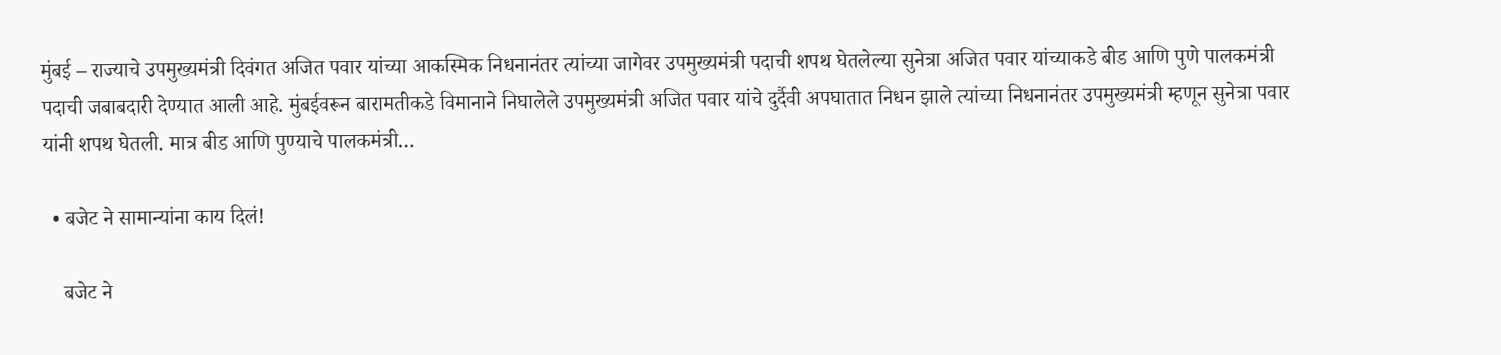मुंबई – राज्याचे उपमुख्यमंत्री दिवंगत अजित पवार यांच्या आकस्मिक निधनानंतर त्यांच्या जागेवर उपमुख्यमंत्री पदाची शपथ घेतलेल्या सुनेत्रा अजित पवार यांच्याकडे बीड आणि पुणे पालकमंत्री पदाची जबाबदारी देण्यात आली आहे. मुंबईवरून बारामतीकडे विमानाने निघालेले उपमुख्यमंत्री अजित पवार यांचे दुर्दैवी अपघातात निधन झाले त्यांच्या निधनानंतर उपमुख्यमंत्री म्हणून सुनेत्रा पवार यांनी शपथ घेतली. मात्र बीड आणि पुण्याचे पालकमंत्री…

  • बजेट ने सामान्यांना काय दिलं!

    बजेट ने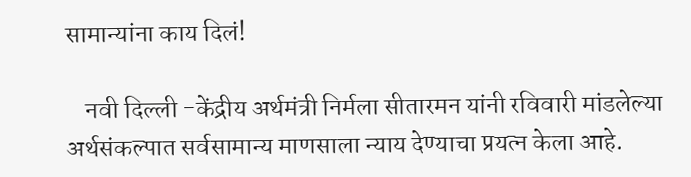सामान्यांना काय दिलं!

    नवी दिल्ली -केंद्रीय अर्थमंत्री निर्मला सीतारमन यांनी रविवारी मांडलेल्या अर्थसंकल्पात सर्वसामान्य माणसाला न्याय देण्याचा प्रयत्न केला आहे.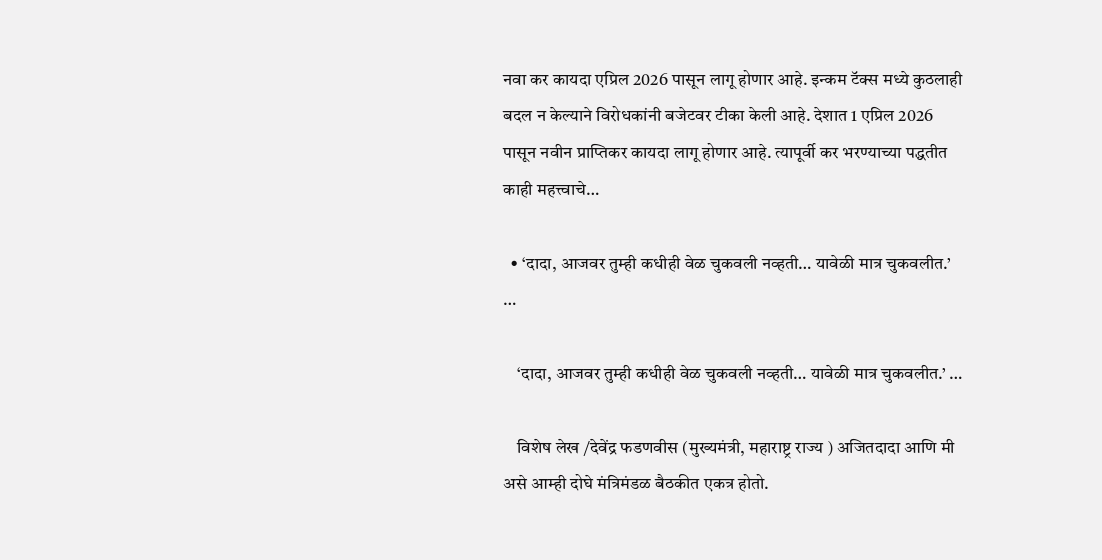नवा कर कायदा एप्रिल 2026 पासून लागू होणार आहे. इन्कम टॅक्स मध्ये कुठलाही बदल न केल्याने विरोधकांनी बजेटवर टीका केली आहे. देशात 1 एप्रिल 2026 पासून नवीन प्राप्तिकर कायदा लागू होणार आहे. त्यापूर्वी कर भरण्याच्या पद्धतीत काही महत्त्वाचे…

  • ‘दादा, आजवर तुम्ही कधीही वेळ चुकवली नव्हती… यावेळी मात्र चुकवलीत.’ …

    ‘दादा, आजवर तुम्ही कधीही वेळ चुकवली नव्हती… यावेळी मात्र चुकवलीत.’ …

    विशेष लेख /देवेंद्र फडणवीस (मुख्यमंत्री, महाराष्ट्र राज्य ) अजितदादा आणि मी असे आम्ही दोघे मंत्रिमंडळ बैठकीत एकत्र होतो.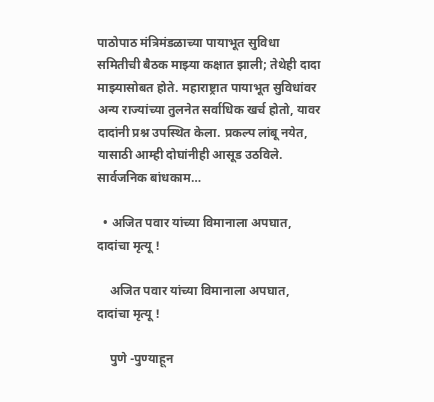पाठोपाठ मंत्रिमंडळाच्या पायाभूत सुविधा समितीची बैठक माझ्या कक्षात झाली; तेथेही दादा माझ्यासोबत होते. महाराष्ट्रात पायाभूत सुविधांवर अन्य राज्यांच्या तुलनेत सर्वाधिक खर्च होतो, यावर दादांनी प्रश्न उपस्थित केला. प्रकल्प लांबू नयेत, यासाठी आम्ही दोघांनीही आसूड उठविले. सार्वजनिक बांधकाम…

  • अजित पवार यांच्या विमानाला अपघात, दादांचा मृत्यू !

    अजित पवार यांच्या विमानाला अपघात, दादांचा मृत्यू !

    पुणे -पुण्याहून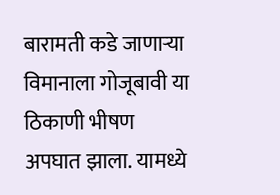बारामती कडे जाणाऱ्या विमानाला गोजूबावी या ठिकाणी भीषण अपघात झाला. यामध्ये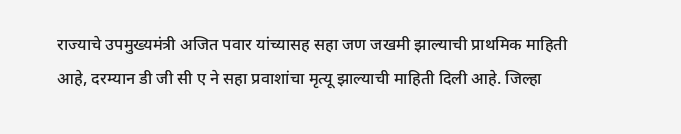राज्याचे उपमुख्यमंत्री अजित पवार यांच्यासह सहा जण जखमी झाल्याची प्राथमिक माहिती आहे, दरम्यान डी जी सी ए ने सहा प्रवाशांचा मृत्यू झाल्याची माहिती दिली आहे. जिल्हा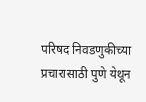परिषद निवडणुकीच्या प्रचारासाठी पुणे येथून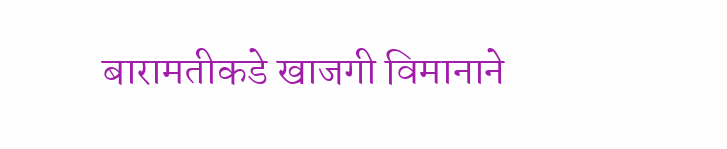बारामतीकडे खाजगी विमानाने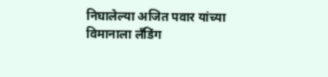निघालेल्या अजित पवार यांच्या विमानाला लँडिंग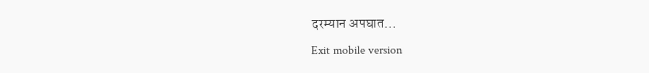दरम्यान अपघात…

Exit mobile version